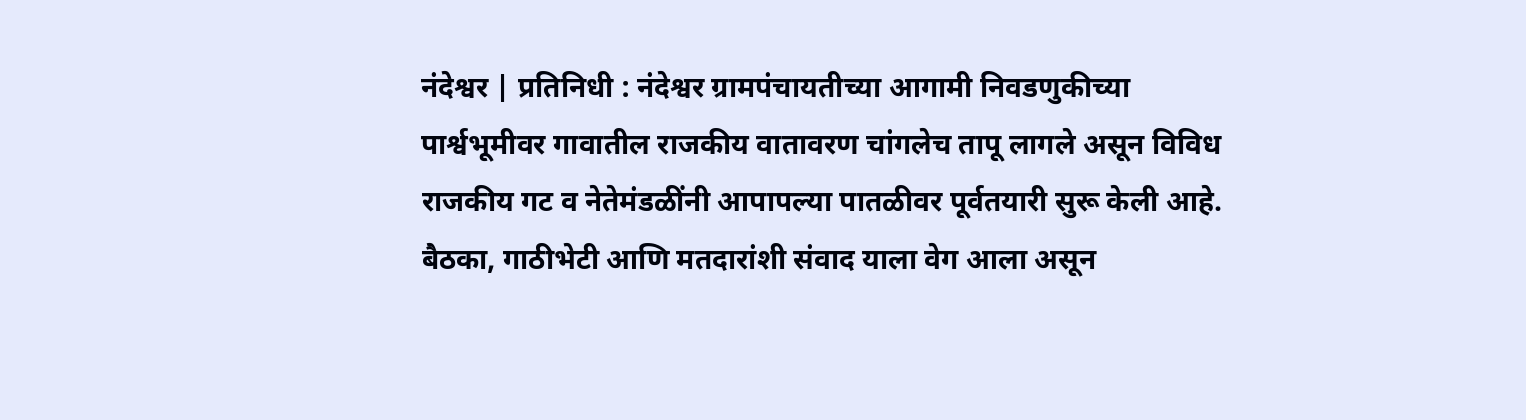नंदेश्वर | प्रतिनिधी : नंदेश्वर ग्रामपंचायतीच्या आगामी निवडणुकीच्या पार्श्वभूमीवर गावातील राजकीय वातावरण चांगलेच तापू लागले असून विविध राजकीय गट व नेतेमंडळींनी आपापल्या पातळीवर पूर्वतयारी सुरू केली आहे. बैठका, गाठीभेटी आणि मतदारांशी संवाद याला वेग आला असून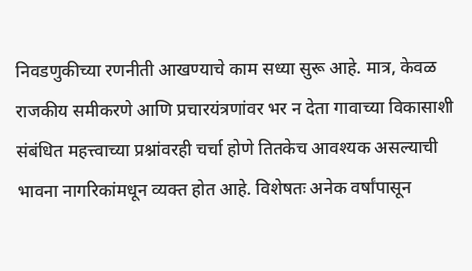निवडणुकीच्या रणनीती आखण्याचे काम सध्या सुरू आहे. मात्र, केवळ राजकीय समीकरणे आणि प्रचारयंत्रणांवर भर न देता गावाच्या विकासाशी संबंधित महत्त्वाच्या प्रश्नांवरही चर्चा होणे तितकेच आवश्यक असल्याची भावना नागरिकांमधून व्यक्त होत आहे. विशेषतः अनेक वर्षांपासून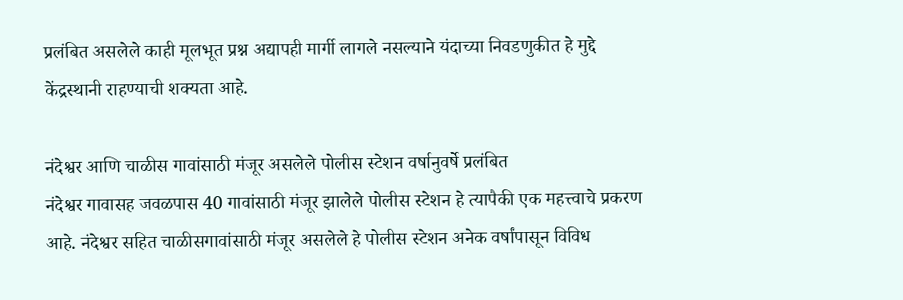प्रलंबित असलेले काही मूलभूत प्रश्न अद्यापही मार्गी लागले नसल्याने यंदाच्या निवडणुकीत हे मुद्दे केंद्रस्थानी राहण्याची शक्यता आहे.

नंदेश्वर आणि चाळीस गावांसाठी मंजूर असलेले पोलीस स्टेशन वर्षानुवर्षे प्रलंबित
नंदेश्वर गावासह जवळपास 40 गावांसाठी मंजूर झालेले पोलीस स्टेशन हे त्यापैकी एक महत्त्वाचे प्रकरण आहे. नंदेश्वर सहित चाळीसगावांसाठी मंजूर असलेले हे पोलीस स्टेशन अनेक वर्षांपासून विविध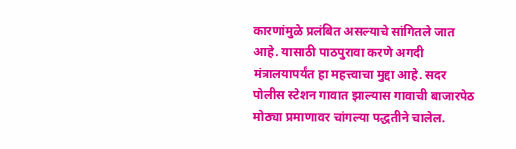कारणांमुळे प्रलंबित असल्याचे सांगितले जात आहे. यासाठी पाठपुरावा करणे अगदी मंत्रालयापर्यंत हा महत्त्वाचा मुद्दा आहे. सदर पोलीस स्टेशन गावात झाल्यास गावाची बाजारपेठ मोठ्या प्रमाणावर चांगल्या पद्धतीने चालेल.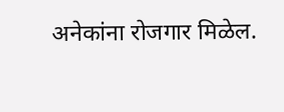अनेकांना रोजगार मिळेल.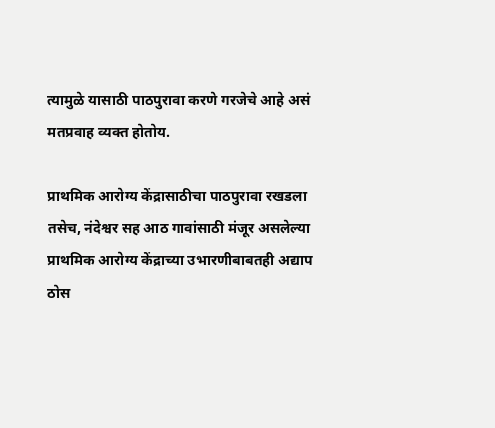त्यामुळे यासाठी पाठपुरावा करणे गरजेचे आहे असं मतप्रवाह व्यक्त होतोय.

प्राथमिक आरोग्य केंद्रासाठीचा पाठपुरावा रखडला
तसेच, नंदेश्वर सह आठ गावांसाठी मंजूर असलेल्या प्राथमिक आरोग्य केंद्राच्या उभारणीबाबतही अद्याप ठोस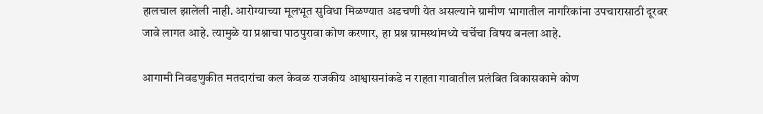हालचाल झालेली नाही. आरोग्याच्या मूलभूत सुविधा मिळण्यात अडचणी येत असल्याने ग्रामीण भागातील नागरिकांना उपचारासाठी दूरवर जावे लागत आहे. त्यामुळे या प्रश्नाचा पाठपुरावा कोण करणार, हा प्रश्न ग्रामस्थांमध्ये चर्चेचा विषय बनला आहे.

आगामी निवडणुकीत मतदारांचा कल केवळ राजकीय आश्वासनांकडे न राहता गावातील प्रलंबित विकासकामे कोण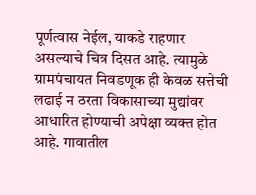पूर्णत्वास नेईल, याकडे राहणार असल्याचे चित्र दिसत आहे. त्यामुळे ग्रामपंचायत निवडणूक ही केवळ सत्तेची लढाई न ठरता विकासाच्या मुद्यांवर आधारित होण्याची अपेक्षा व्यक्त होत आहे. गावातील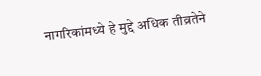नागरिकांमध्ये हे मुद्दे अधिक तीव्रतेने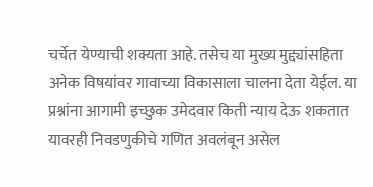चर्चेत येण्याची शक्यता आहे. तसेच या मुख्य मुद्द्यांसहिता अनेक विषयांवर गावाच्या विकासाला चालना देता येईल. या प्रश्नांना आगामी इच्छुक उमेदवार किती न्याय देऊ शकतात यावरही निवडणुकीचे गणित अवलंबून असेल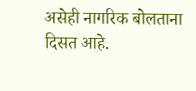असेही नागरिक बोलताना दिसत आहे.